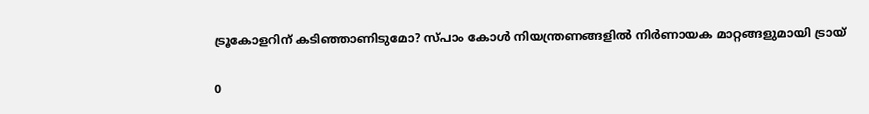ട്രൂകോളറിന് കടിഞ്ഞാണിടുമോ? സ്പാം കോള്‍ നിയന്ത്രണങ്ങളില്‍ നിര്‍ണായക മാറ്റങ്ങളുമായി ട്രായ്

0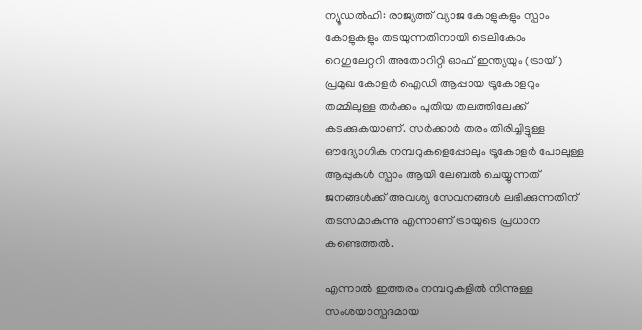ന്യൂഡല്‍ഹി: രാജ്യത്ത് വ്യാജ കോളുകളും സ്പാം കോളുകളും തടയുന്നതിനായി ടെലികോം റെഗുലേറ്ററി അതോറിറ്റി ഓഫ് ഇന്ത്യയും (ട്രായ്) പ്രമുഖ കോളര്‍ ഐഡി ആപ്പായ ട്രൂകോളറും തമ്മിലുള്ള തര്‍ക്കം പുതിയ തലത്തിലേക്ക് കടക്കുകയാണ്. സര്‍ക്കാര്‍ തരം തിരിച്ചിട്ടുള്ള ഔദ്യോഗിക നമ്പറുകളെപ്പോലും ട്രൂകോളര്‍ പോലുള്ള ആപ്പുകള്‍ സ്പാം ആയി ലേബല്‍ ചെയ്യുന്നത് ജനങ്ങള്‍ക്ക് അവശ്യ സേവനങ്ങള്‍ ലഭിക്കുന്നതിന് തടസമാകുന്നു എന്നാണ് ട്രായുടെ പ്രധാന കണ്ടെത്തല്‍.

എന്നാല്‍ ഇത്തരം നമ്പറുകളില്‍ നിന്നുള്ള സംശയാസ്പദമായ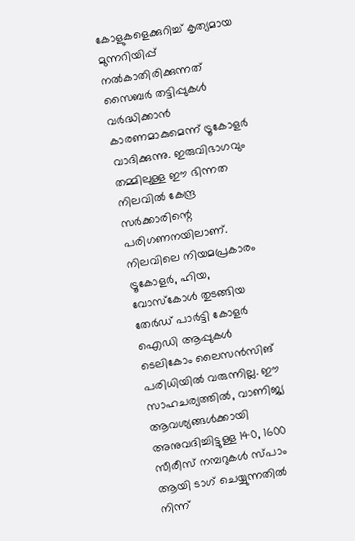കോളുകളെക്കുറിച്ച് കൃത്യമായ മുന്നറിയിപ്പ് നല്‍കാതിരിക്കുന്നത് സൈബര്‍ തട്ടിപ്പുകള്‍ വര്‍ദ്ധിക്കാന്‍ കാരണമാകുമെന്ന് ട്രൂകോളര്‍ വാദിക്കുന്നു. ഇരുവിഭാഗവും തമ്മിലുള്ള ഈ ഭിന്നത നിലവില്‍ കേന്ദ്ര സര്‍ക്കാരിന്റെ പരിഗണനയിലാണ്. നിലവിലെ നിയമപ്രകാരം ട്രൂകോളര്‍, ഹിയ, വോസ്‌കോള്‍ തുടങ്ങിയ തേര്‍ഡ് പാര്‍ട്ടി കോളര്‍ ഐഡി ആപ്പുകള്‍ ടെലികോം ലൈസന്‍സിങ് പരിധിയില്‍ വരുന്നില്ല. ഈ സാഹചര്യത്തില്‍, വാണിജ്യ ആവശ്യങ്ങള്‍ക്കായി അനുവദിച്ചിട്ടുള്ള 140, 1600 സീരീസ് നമ്പറുകള്‍ സ്പാം ആയി ടാഗ് ചെയ്യുന്നതില്‍ നിന്ന്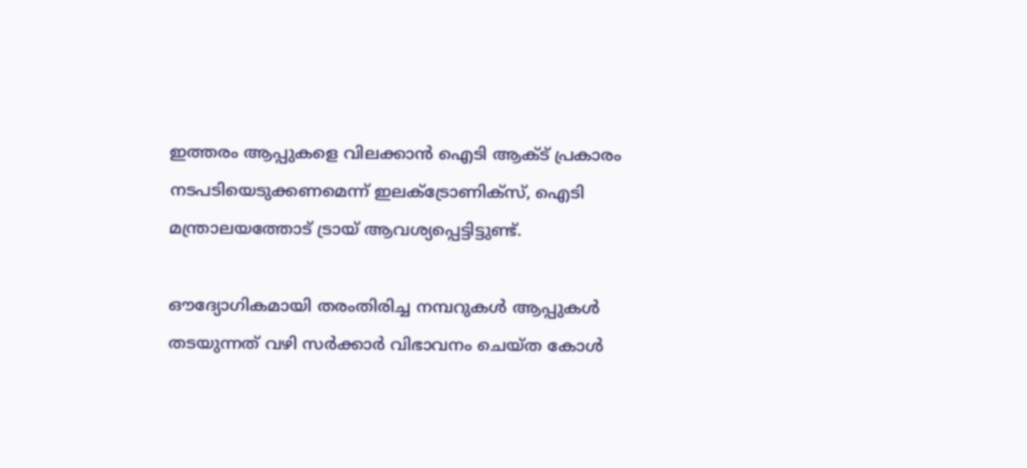ഇത്തരം ആപ്പുകളെ വിലക്കാന്‍ ഐടി ആക്ട് പ്രകാരം നടപടിയെടുക്കണമെന്ന് ഇലക്ട്രോണിക്‌സ്, ഐടി മന്ത്രാലയത്തോട് ട്രായ് ആവശ്യപ്പെട്ടിട്ടുണ്ട്.

ഔദ്യോഗികമായി തരംതിരിച്ച നമ്പറുകള്‍ ആപ്പുകള്‍ തടയുന്നത് വഴി സര്‍ക്കാര്‍ വിഭാവനം ചെയ്ത കോള്‍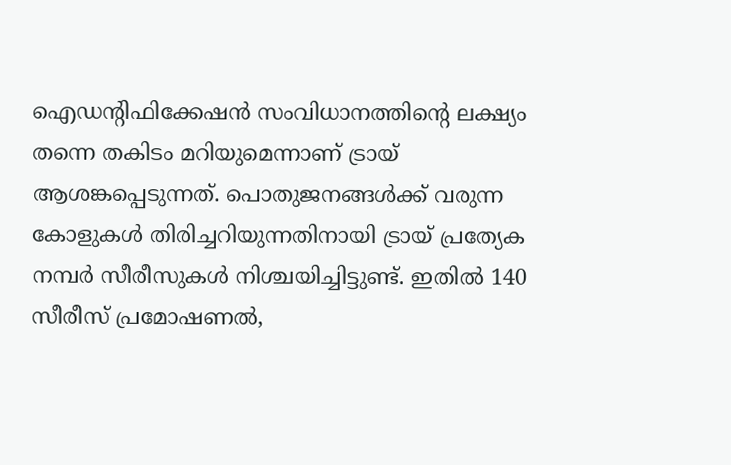ഐഡന്റിഫിക്കേഷന്‍ സംവിധാനത്തിന്റെ ലക്ഷ്യം തന്നെ തകിടം മറിയുമെന്നാണ് ട്രായ് ആശങ്കപ്പെടുന്നത്. പൊതുജനങ്ങള്‍ക്ക് വരുന്ന കോളുകള്‍ തിരിച്ചറിയുന്നതിനായി ട്രായ് പ്രത്യേക നമ്പര്‍ സീരീസുകള്‍ നിശ്ചയിച്ചിട്ടുണ്ട്. ഇതില്‍ 140 സീരീസ് പ്രമോഷണല്‍,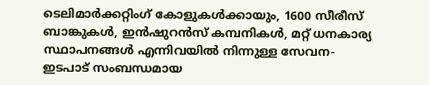ടെലിമാര്‍ക്കറ്റിംഗ് കോളുകള്‍ക്കായും, 1600 സീരീസ് ബാങ്കുകള്‍, ഇന്‍ഷുറന്‍സ് കമ്പനികള്‍, മറ്റ് ധനകാര്യ സ്ഥാപനങ്ങള്‍ എന്നിവയില്‍ നിന്നുള്ള സേവന-ഇടപാട് സംബന്ധമായ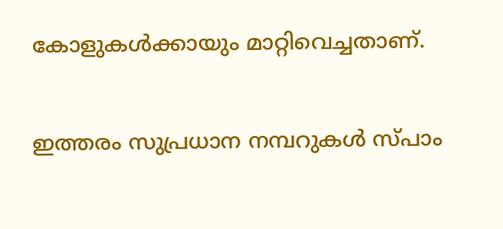കോളുകള്‍ക്കായും മാറ്റിവെച്ചതാണ്.

ഇത്തരം സുപ്രധാന നമ്പറുകള്‍ സ്പാം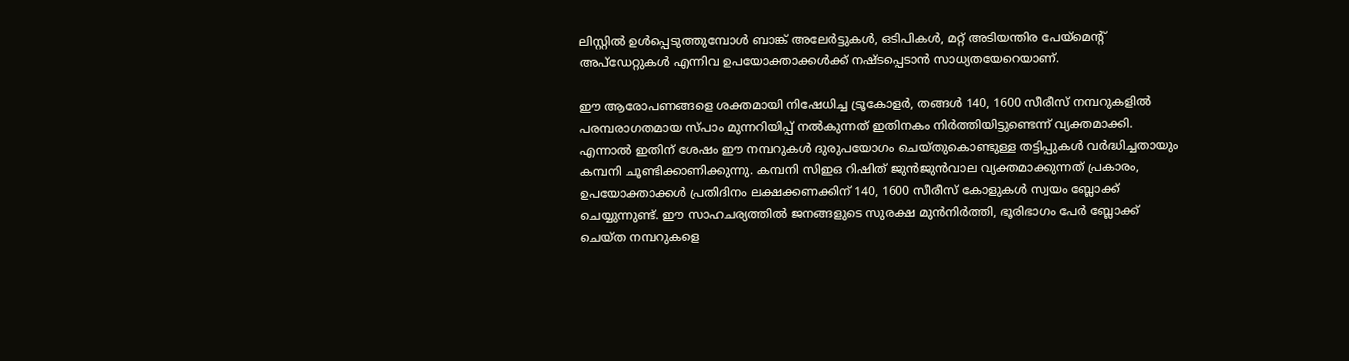ലിസ്റ്റില്‍ ഉള്‍പ്പെടുത്തുമ്പോള്‍ ബാങ്ക് അലേര്‍ട്ടുകള്‍, ഒടിപികള്‍, മറ്റ് അടിയന്തിര പേയ്മെന്റ് അപ്ഡേറ്റുകള്‍ എന്നിവ ഉപയോക്താക്കള്‍ക്ക് നഷ്ടപ്പെടാന്‍ സാധ്യതയേറെയാണ്.

ഈ ആരോപണങ്ങളെ ശക്തമായി നിഷേധിച്ച ട്രൂകോളര്‍, തങ്ങള്‍ 140, 1600 സീരീസ് നമ്പറുകളില്‍ പരമ്പരാഗതമായ സ്പാം മുന്നറിയിപ്പ് നല്‍കുന്നത് ഇതിനകം നിര്‍ത്തിയിട്ടുണ്ടെന്ന് വ്യക്തമാക്കി. എന്നാല്‍ ഇതിന് ശേഷം ഈ നമ്പറുകള്‍ ദുരുപയോഗം ചെയ്തുകൊണ്ടുള്ള തട്ടിപ്പുകള്‍ വര്‍ദ്ധിച്ചതായും കമ്പനി ചൂണ്ടിക്കാണിക്കുന്നു. കമ്പനി സിഇഒ റിഷിത് ജുന്‍ജുന്‍വാല വ്യക്തമാക്കുന്നത് പ്രകാരം, ഉപയോക്താക്കള്‍ പ്രതിദിനം ലക്ഷക്കണക്കിന് 140, 1600 സീരീസ് കോളുകള്‍ സ്വയം ബ്ലോക്ക് ചെയ്യുന്നുണ്ട്. ഈ സാഹചര്യത്തില്‍ ജനങ്ങളുടെ സുരക്ഷ മുന്‍നിര്‍ത്തി, ഭൂരിഭാഗം പേര്‍ ബ്ലോക്ക് ചെയ്ത നമ്പറുകളെ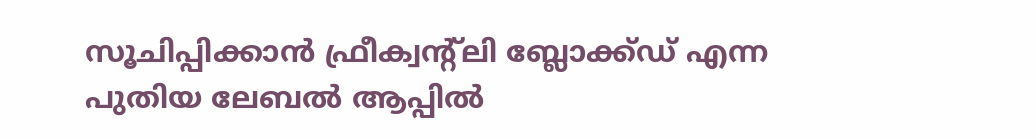സൂചിപ്പിക്കാന്‍ ഫ്രീക്വന്റ്ലി ബ്ലോക്ക്ഡ് എന്ന പുതിയ ലേബല്‍ ആപ്പില്‍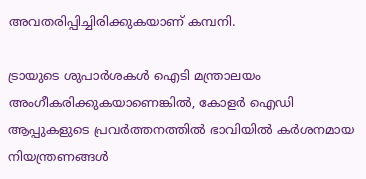അവതരിപ്പിച്ചിരിക്കുകയാണ് കമ്പനി.

ട്രായുടെ ശുപാര്‍ശകള്‍ ഐടി മന്ത്രാലയം അംഗീകരിക്കുകയാണെങ്കില്‍, കോളര്‍ ഐഡി ആപ്പുകളുടെ പ്രവര്‍ത്തനത്തില്‍ ഭാവിയില്‍ കര്‍ശനമായ നിയന്ത്രണങ്ങള്‍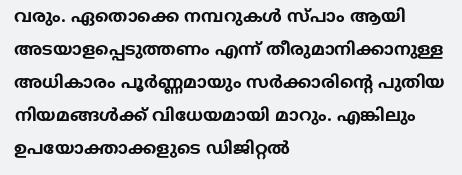വരും. ഏതൊക്കെ നമ്പറുകള്‍ സ്പാം ആയി അടയാളപ്പെടുത്തണം എന്ന് തീരുമാനിക്കാനുള്ള അധികാരം പൂര്‍ണ്ണമായും സര്‍ക്കാരിന്റെ പുതിയ നിയമങ്ങള്‍ക്ക് വിധേയമായി മാറും. എങ്കിലും ഉപയോക്താക്കളുടെ ഡിജിറ്റല്‍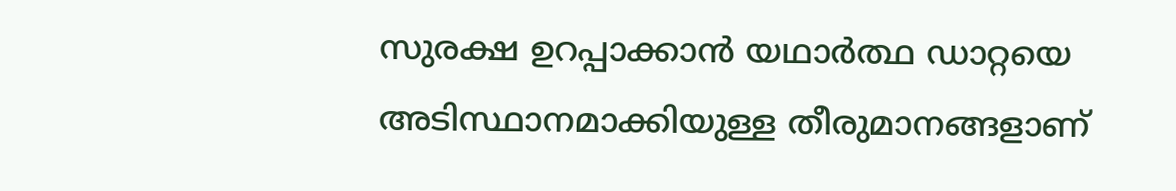സുരക്ഷ ഉറപ്പാക്കാന്‍ യഥാര്‍ത്ഥ ഡാറ്റയെ അടിസ്ഥാനമാക്കിയുള്ള തീരുമാനങ്ങളാണ്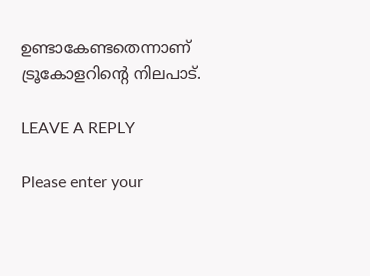ഉണ്ടാകേണ്ടതെന്നാണ് ട്രൂകോളറിന്റെ നിലപാട്.

LEAVE A REPLY

Please enter your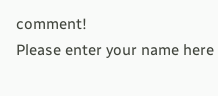comment!
Please enter your name here